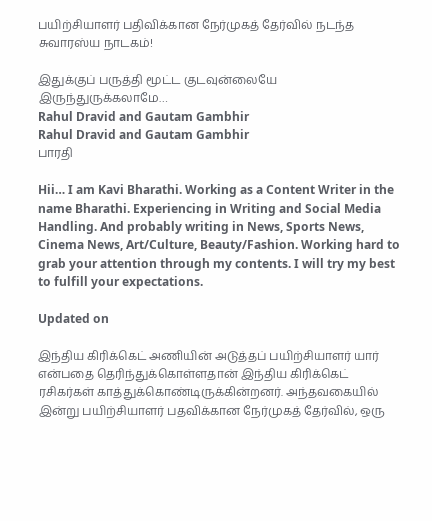பயிற்சியாளர் பதிவிக்கான நேர்முகத் தேர்வில் நடந்த சுவாரஸ்ய நாடகம்!

இதுக்குப் பருத்தி மூட்ட குடவுன்லையே இருந்துருக்கலாமே…
Rahul Dravid and Gautam Gambhir
Rahul Dravid and Gautam Gambhir
பாரதி

Hii… I am Kavi Bharathi. Working as a Content Writer in the name Bharathi. Experiencing in Writing and Social Media Handling. And probably writing in News, Sports News, Cinema News, Art/Culture, Beauty/Fashion. Working hard to grab your attention through my contents. I will try my best to fulfill your expectations.

Updated on

இந்திய கிரிக்கெட் அணியின் அடுத்தப் பயிற்சியாளர் யார் என்பதை தெரிந்துக்கொள்ளதான் இந்திய கிரிக்கெட் ரசிகர்கள் காத்துக்கொண்டிருக்கின்றனர். அந்தவகையில் இன்று பயிற்சியாளர் பதவிக்கான நேர்முகத் தேர்வில், ஒரு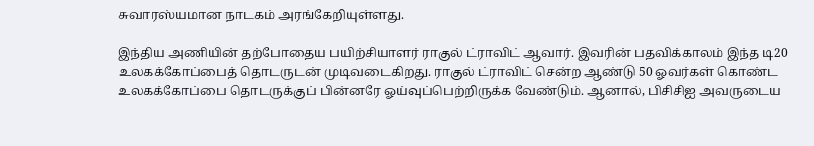சுவாரஸ்யமான நாடகம் அரங்கேறியுள்ளது.

இந்திய அணியின் தற்போதைய பயிற்சியாளர் ராகுல் ட்ராவிட் ஆவார். இவரின் பதவிக்காலம் இந்த டி20 உலகக்கோப்பைத் தொடருடன் முடிவடைகிறது. ராகுல் ட்ராவிட் சென்ற ஆண்டு 50 ஓவர்கள் கொண்ட உலகக்கோப்பை தொடருக்குப் பின்னரே ஓய்வுப்பெற்றிருக்க வேண்டும். ஆனால், பிசிசிஐ அவருடைய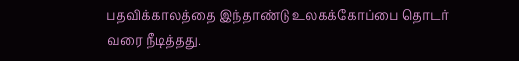பதவிக்காலத்தை இந்தாண்டு உலகக்கோப்பை தொடர் வரை நீடித்தது.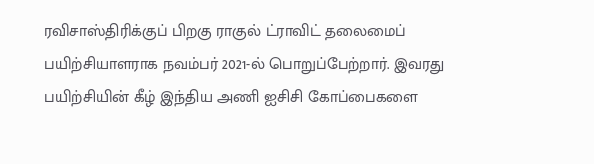ரவிசாஸ்திரிக்குப் பிறகு ராகுல் ட்ராவிட் தலைமைப் பயிற்சியாளராக நவம்பர் 2021-ல் பொறுப்பேற்றார். இவரது பயிற்சியின் கீழ் இந்திய அணி ஐசிசி கோப்பைகளை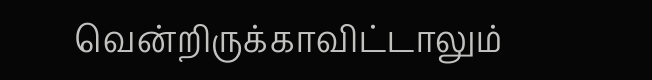வென்றிருக்காவிட்டாலும்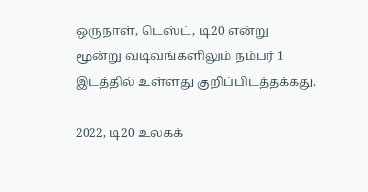ஒருநாள், டெஸ்ட், டி20 என்று மூன்று வடிவங்களிலும் நம்பர் 1 இடத்தில் உள்ளது குறிப்பிடத்தக்கது.

2022, டி20 உலகக்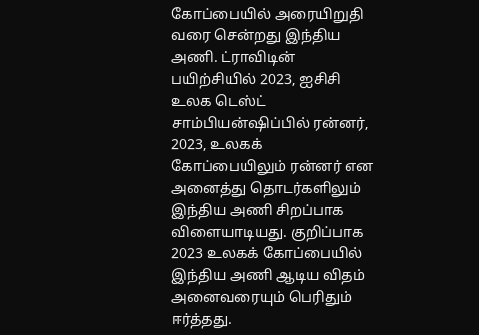கோப்பையில் அரையிறுதி வரை சென்றது இந்திய அணி. ட்ராவிடின் பயிற்சியில் 2023, ஐசிசி உலக டெஸ்ட் சாம்பியன்ஷிப்பில் ரன்னர், 2023, உலகக் கோப்பையிலும் ரன்னர் என அனைத்து தொடர்களிலும் இந்திய அணி சிறப்பாக விளையாடியது. குறிப்பாக 2023 உலகக் கோப்பையில் இந்திய அணி ஆடிய விதம் அனைவரையும் பெரிதும் ஈர்த்தது.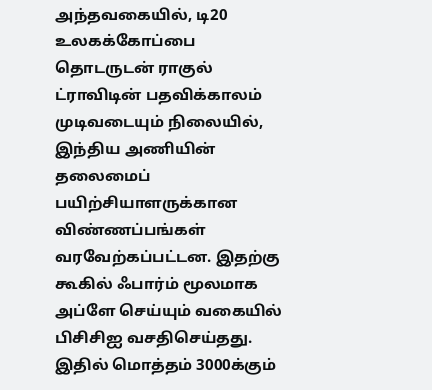அந்தவகையில், டி20 உலகக்கோப்பை தொடருடன் ராகுல் ட்ராவிடின் பதவிக்காலம் முடிவடையும் நிலையில், இந்திய அணியின் தலைமைப் பயிற்சியாளருக்கான விண்ணப்பங்கள் வரவேற்கப்பட்டன. இதற்கு கூகில் ஃபார்ம் மூலமாக அப்ளே செய்யும் வகையில் பிசிசிஐ வசதிசெய்தது. இதில் மொத்தம் 3000க்கும்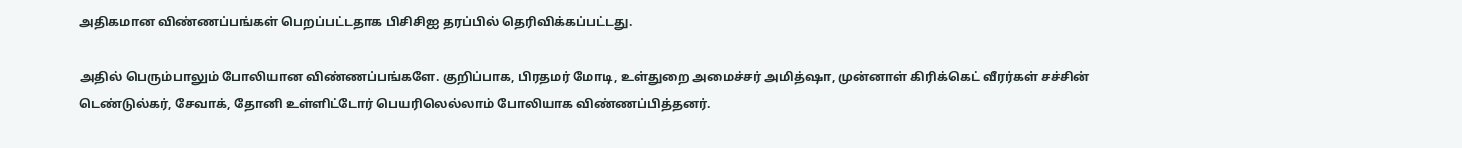அதிகமான விண்ணப்பங்கள் பெறப்பட்டதாக பிசிசிஐ தரப்பில் தெரிவிக்கப்பட்டது.

அதில் பெரும்பாலும் போலியான விண்ணப்பங்களே. குறிப்பாக, பிரதமர் மோடி, உள்துறை அமைச்சர் அமித்ஷா, முன்னாள் கிரிக்கெட் வீரர்கள் சச்சின் டெண்டுல்கர், சேவாக், தோனி உள்ளிட்டோர் பெயரிலெல்லாம் போலியாக விண்ணப்பித்தனர்.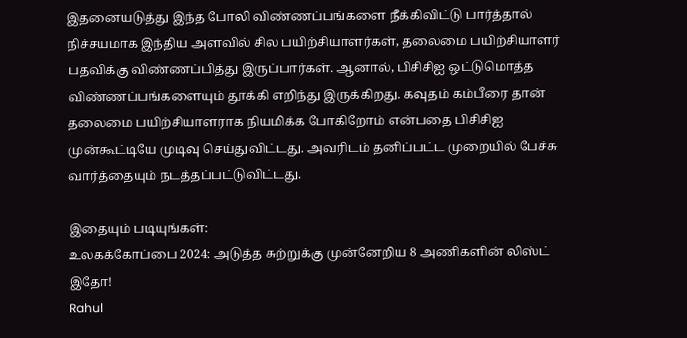இதனையடுத்து இந்த போலி விண்ணப்பங்களை நீக்கிவிட்டு பார்த்தால் நிச்சயமாக இந்திய அளவில் சில பயிற்சியாளர்கள், தலைமை பயிற்சியாளர் பதவிக்கு விண்ணப்பித்து இருப்பார்கள். ஆனால், பிசிசிஐ ஒட்டுமொத்த விண்ணப்பங்களையும் தூக்கி எறிந்து இருக்கிறது. கவுதம் கம்பீரை தான் தலைமை பயிற்சியாளராக நியமிக்க போகிறோம் என்பதை பிசிசிஐ முன்கூட்டியே முடிவு செய்துவிட்டது. அவரிடம் தனிப்பட்ட முறையில் பேச்சு வார்த்தையும் நடத்தப்பட்டுவிட்டது.

இதையும் படியுங்கள்:
உலகக்கோப்பை 2024: அடுத்த சுற்றுக்கு முன்னேறிய 8 அணிகளின் லிஸ்ட் இதோ!
Rahul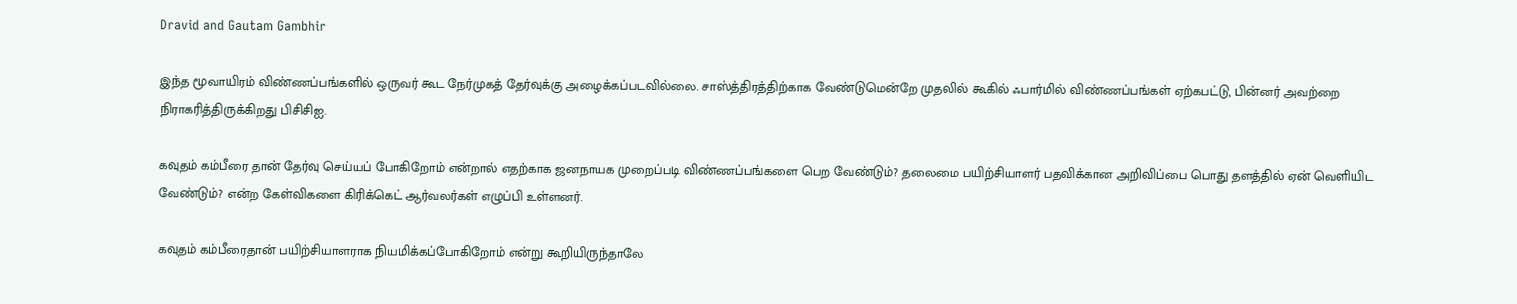Dravid and Gautam Gambhir

இந்த மூவாயிரம் விண்ணப்பங்களில் ஒருவர் கூட நேர்முகத் தேர்வுக்கு அழைக்கப்படவில்லை. சாஸ்த்திரத்திற்காக வேண்டுமென்றே முதலில் கூகில் ஃபார்மில் விண்ணப்பங்கள் ஏற்கபட்டு, பின்னர் அவற்றை நிராகரித்திருக்கிறது பிசிசிஐ.

கவுதம் கம்பீரை தான் தேர்வு செய்யப் போகிறோம் என்றால் எதற்காக ஜனநாயக முறைப்படி விண்ணப்பங்களை பெற வேண்டும்? தலைமை பயிற்சியாளர் பதவிக்கான அறிவிப்பை பொது தளத்தில் ஏன் வெளியிட வேண்டும்? என்ற கேள்விகளை கிரிக்கெட் ஆர்வலர்கள் எழுப்பி உள்ளனர்.

கவுதம் கம்பீரைதான் பயிற்சியாளராக நியமிக்கப்போகிறோம் என்று கூறியிருந்தாலே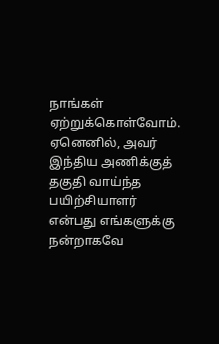நாங்கள் ஏற்றுக்கொள்வோம். ஏனெனில், அவர் இந்திய அணிக்குத் தகுதி வாய்ந்த பயிற்சியாளர் என்பது எங்களுக்கு நன்றாகவே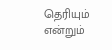தெரியும் என்றும்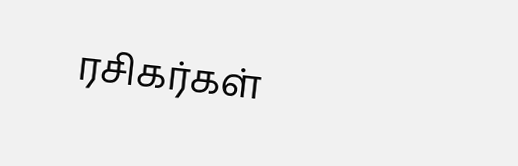ரசிகர்கள்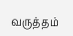வருத்தம்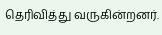தெரிவித்து வருகின்றனர்.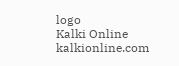logo
Kalki Online
kalkionline.com